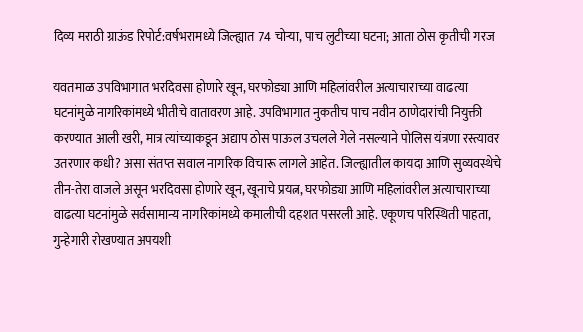दिव्य मराठी ग्राऊंड रिपोर्ट:वर्षभरामध्ये जिल्ह्यात 74 चोऱ्या, पाच लुटीच्या घटना; आता ठोस कृतीची गरज

यवतमाळ उपविभागात भरदिवसा होणारे खून, घरफोड्या आणि महिलांवरील अत्याचाराच्या वाढत्या घटनांमुळे नागरिकांमध्ये भीतीचे वातावरण आहे. उपविभागात नुकतीच पाच नवीन ठाणेदारांची नियुक्ती करण्यात आली खरी, मात्र त्यांच्याकडून अद्याप ठोस पाऊल उचलले गेले नसल्याने पोलिस यंत्रणा रस्त्यावर उतरणार कधी? असा संतप्त सवाल नागरिक विचारू लागले आहेत. जिल्ह्यातील कायदा आणि सुव्यवस्थेचे तीन-तेरा वाजले असून भरदिवसा होणारे खून, खूनाचे प्रयत्न, घरफोड्या आणि महिलांवरील अत्याचाराच्या वाढत्या घटनांमुळे सर्वसामान्य नागरिकांमध्ये कमालीची दहशत पसरली आहे. एकूणच परिस्थिती पाहता, गुन्हेगारी रोखण्यात अपयशी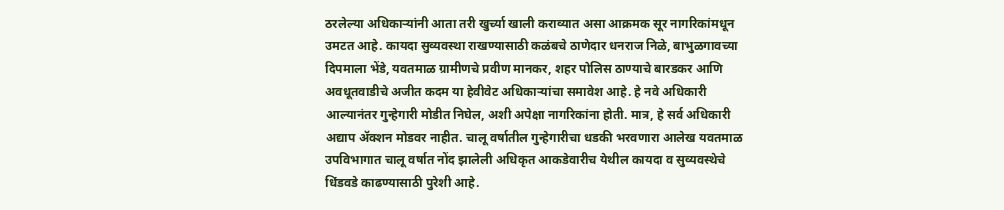ठरलेल्या अधिकाऱ्यांनी आता तरी खुर्च्या खाली कराव्यात असा आक्रमक सूर नागरिकांमधून उमटत आहे. कायदा सुव्यवस्था राखण्यासाठी कळंबचे ठाणेदार धनराज निळे, बाभुळगावच्या दिपमाला भेंडे, यवतमाळ ग्रामीणचे प्रवीण मानकर, शहर पोलिस ठाण्याचे बारडकर आणि अवधूतवाडीचे अजीत कदम या हेवीवेट अधिकाऱ्यांचा समावेश आहे. हे नवे अधिकारी आल्यानंतर गुन्हेगारी मोडीत निघेल, अशी अपेक्षा नागरिकांना होती. मात्र, हे सर्व अधिकारी अद्याप ॲक्शन मोडवर नाहीत. चालू वर्षातील गुन्हेगारीचा धडकी भरवणारा आलेख यवतमाळ उपविभागात चालू वर्षात नोंद झालेली अधिकृत आकडेवारीच येथील कायदा व सुव्यवस्थेचे धिंडवडे काढण्यासाठी पुरेशी आहे.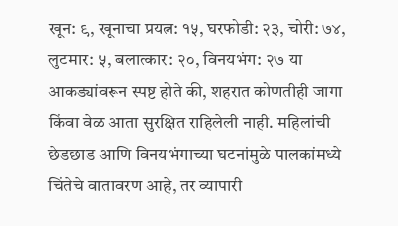खून: ९, खूनाचा प्रयत्न: १५, घरफोडी: २३, चोरी: ७४, लुटमार: ५, बलात्कार: २०, विनयभंग: २७ या आकड्यांवरून स्पष्ट होते की, शहरात कोणतीही जागा किंवा वेळ आता सुरक्षित राहिलेली नाही. महिलांची छेडछाड आणि विनयभंगाच्या घटनांमुळे पालकांमध्ये चिंतेचे वातावरण आहे, तर व्यापारी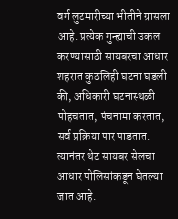वर्ग लुटमारीच्या भीतीने ग्रासला आहे. प्रत्येक गुन्ह्याची उकल करण्यासाठी सायबरचा आधार शहरात कुठलिही घटना घडली की, अधिकारी घटनास्थळी पोहचतात, पंचनामा करतात, सर्व प्रक्रिया पार पाडतात. त्यानंतर थेट सायबर सेलचा आधार पोलिसांकडून घेतल्या जात आहे.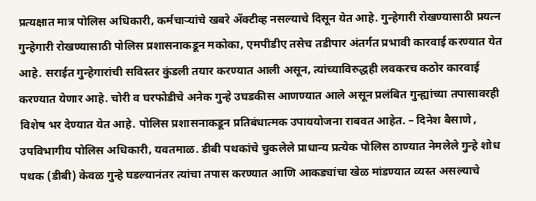प्रत्यक्षात मात्र पोलिस अधिकारी, कर्मचाऱ्यांचे खबरे ॲक्टीव्ह नसल्याचे दिसून येत आहे. गुन्हेगारी रोखण्यासाठी प्रयत्न गुन्हेगारी रोखण्यासाठी पोलिस प्रशासनाकडून मकोका, एमपीडीए तसेच तडीपार अंतर्गत प्रभावी कारवाई करण्यात येत आहे. सराईत गुन्हेगारांची सविस्तर कुंडली तयार करण्यात आली असून, त्यांच्याविरुद्धही लवकरच कठोर कारवाई करण्यात येणार आहे. चोरी व घरफोडीचे अनेक गुन्हे उघडकीस आणण्यात आले असून प्रलंबित गुन्ह्यांच्या तपासावरही विशेष भर देण्यात येत आहे. पोलिस प्रशासनाकडून प्रतिबंधात्मक उपाययोजना राबवत आहेत. – दिनेश बैसाणे , उपविभागीय पोलिस अधिकारी, यवतमाळ. डीबी पथकांचे चुकलेले प्राधान्य प्रत्येक पोलिस ठाण्यात नेमलेले गुन्हे शोध पथक (डीबी) केवळ गुन्हे घडल्यानंतर त्यांचा तपास करण्यात आणि आकड्यांचा खेळ मांडण्यात व्यस्त असल्याचे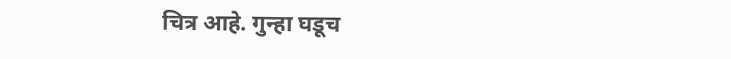चित्र आहे. गुन्हा घडूच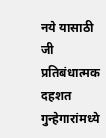नये यासाठी जी प्रतिबंधात्मक दहशत गुन्हेगारांमध्ये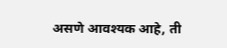असणे आवश्यक आहे, ती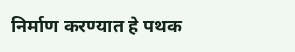निर्माण करण्यात हे पथक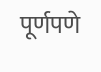पूर्णपणे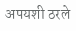अपयशी ठरले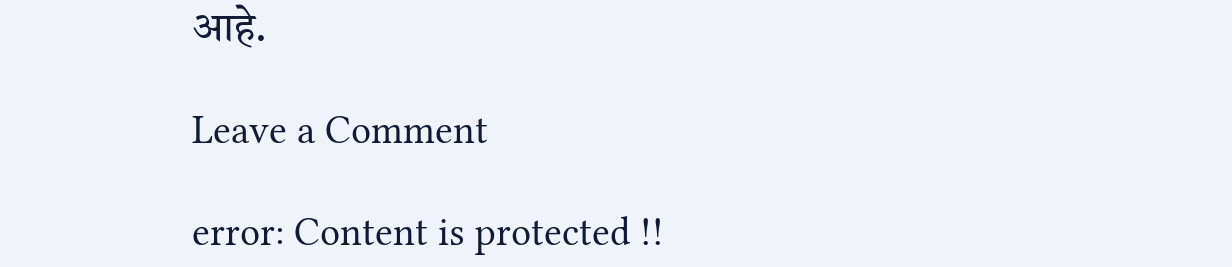आहे.

Leave a Comment

error: Content is protected !!